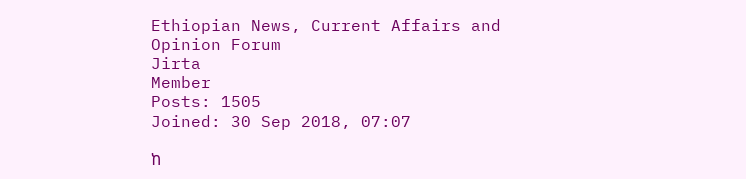Ethiopian News, Current Affairs and Opinion Forum
Jirta
Member
Posts: 1505
Joined: 30 Sep 2018, 07:07

ከ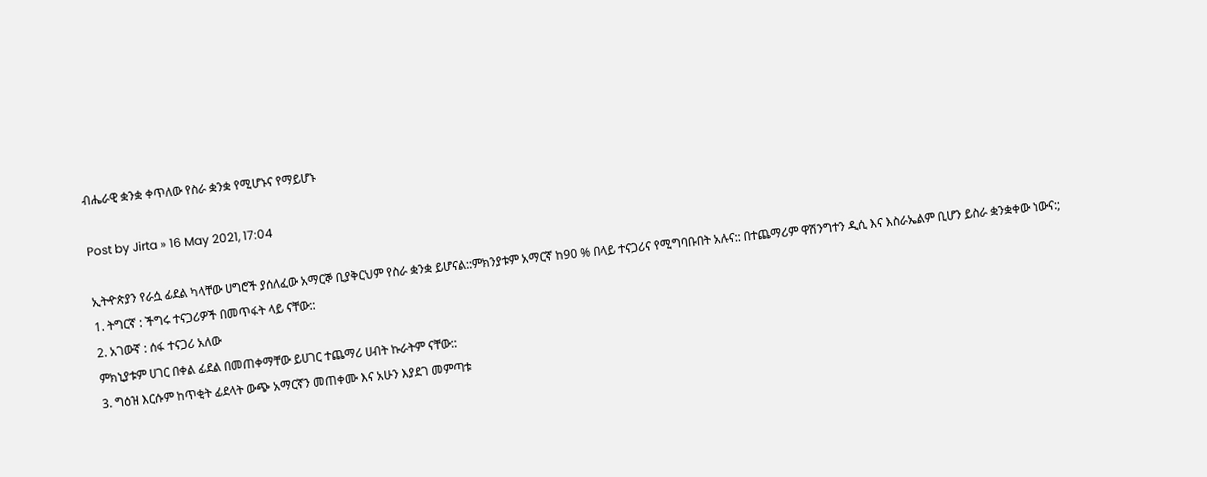ብሔራዊ ቋንቋ ቀጥለው የስራ ቋንቋ የሚሆኑና የማይሆኑ

Post by Jirta » 16 May 2021, 17:04

ኢትዯጵያን የራሷ ፊደል ካላቸው ሀግሮች ያሰለፈው አማርኞ ቢያቅርህም የስራ ቋንቋ ይሆናል::ምክንያቱም አማርኛ ከ90 % በላይ ተናጋሪና የሚግባቡበት አሉና:: በተጨማሪም ዋሽንግተን ዲሲ እና እስራኤልም ቢሆን ይስራ ቋንቋቀው ነውና:;
1. ትግርኛ : ችግሩ ተናጋሪዎች በመጥፋት ላይ ናቸው::
2. አገውኛ : ሰፋ ተናጋሪ አለው
ምክኒያቱም ሀገር በቀል ፊደል በመጠቀማቸው ይሀገር ተጨማሪ ሀብት ኩራትም ናቸው::
3. ግዕዝ እርሱም ከጥቂት ፊደላት ውጭ አማርኛን መጠቀሙ እና አሁን እያደገ መምጣቱ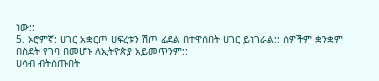ነው::
5. ኦሮምኛ: ሀገር አቋርጦ ሀፍረቱን ሽጦ ፊደል በተዋሰበት ሀገር ይነገራል:: ሰዎችም ቋንቋም በስደት የገባ በመሆኑ ለኢትዮጵያ አይመጥንም::
ሀሳብ ብትሰጡበት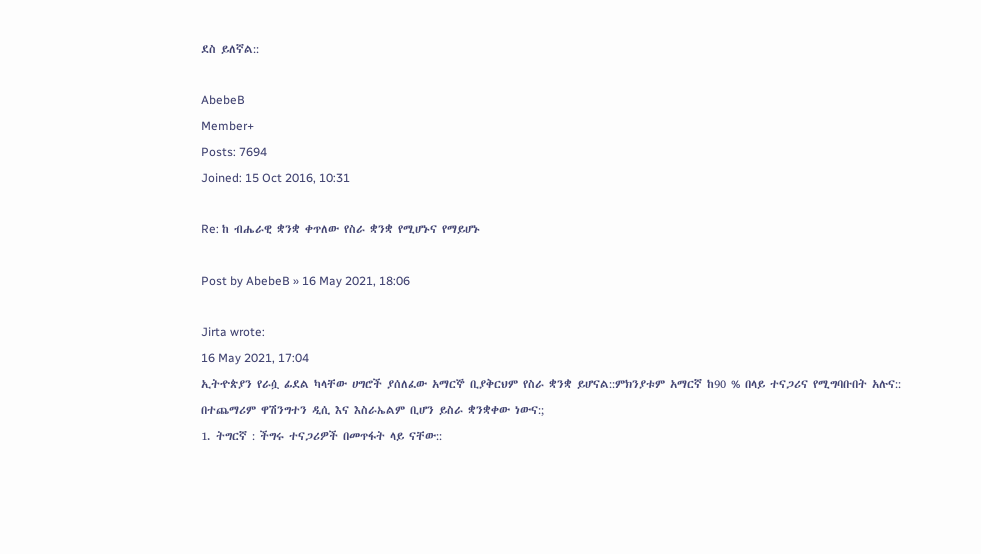ደስ ይለኛል::

AbebeB
Member+
Posts: 7694
Joined: 15 Oct 2016, 10:31

Re: ከ ብሔራዊ ቋንቋ ቀጥለው የስራ ቋንቋ የሚሆኑና የማይሆኑ

Post by AbebeB » 16 May 2021, 18:06

Jirta wrote:
16 May 2021, 17:04
ኢትዯጵያን የራሷ ፊደል ካላቸው ሀግሮች ያሰለፈው አማርኞ ቢያቅርህም የስራ ቋንቋ ይሆናል::ምክንያቱም አማርኛ ከ90 % በላይ ተናጋሪና የሚግባቡበት አሉና:: በተጨማሪም ዋሽንግተን ዲሲ እና እስራኤልም ቢሆን ይስራ ቋንቋቀው ነውና:;
1. ትግርኛ : ችግሩ ተናጋሪዎች በመጥፋት ላይ ናቸው::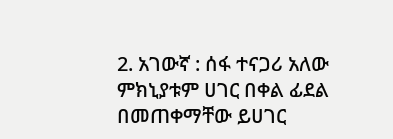2. አገውኛ : ሰፋ ተናጋሪ አለው
ምክኒያቱም ሀገር በቀል ፊደል በመጠቀማቸው ይሀገር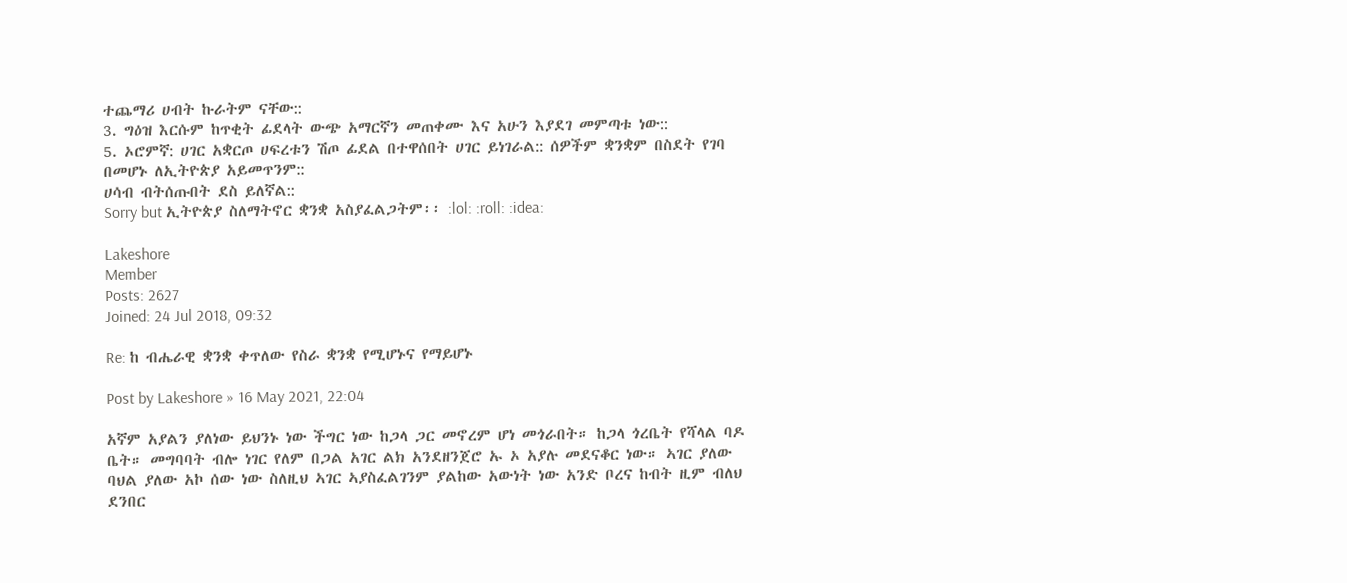ተጨማሪ ሀብት ኩራትም ናቸው::
3. ግዕዝ እርሱም ከጥቂት ፊደላት ውጭ አማርኛን መጠቀሙ እና አሁን እያደገ መምጣቱ ነው::
5. ኦሮምኛ: ሀገር አቋርጦ ሀፍረቱን ሽጦ ፊደል በተዋሰበት ሀገር ይነገራል:: ሰዎችም ቋንቋም በስደት የገባ በመሆኑ ለኢትዮጵያ አይመጥንም::
ሀሳብ ብትሰጡበት ደስ ይለኛል::
Sorry but ኢትዮጵያ ስለማትኖር ቋንቋ አስያፈልጋትም፡፡ :lol: :roll: :idea:

Lakeshore
Member
Posts: 2627
Joined: 24 Jul 2018, 09:32

Re: ከ ብሔራዊ ቋንቋ ቀጥለው የስራ ቋንቋ የሚሆኑና የማይሆኑ

Post by Lakeshore » 16 May 2021, 22:04

አኛም አያልን ያለነው ይህንኑ ነው ችግር ነው ከጋላ ጋር መኖረም ሆነ መጎራበት። ከጋላ ጎረቤት የሻላል ባዶ ቤት። መግባባት ብሎ ነገር የለም በጋል አገር ልክ አንደዘንጀሮ ኡ ኦ አያሉ መደናቆር ነው። ኣገር ያለው ባህል ያለው አኮ ሰው ነው ስለዚህ ኣገር ኣያስፈልገንም ያልከው አውነት ነው አንድ ቦረና ከብት ዚም ብለህ ደንበር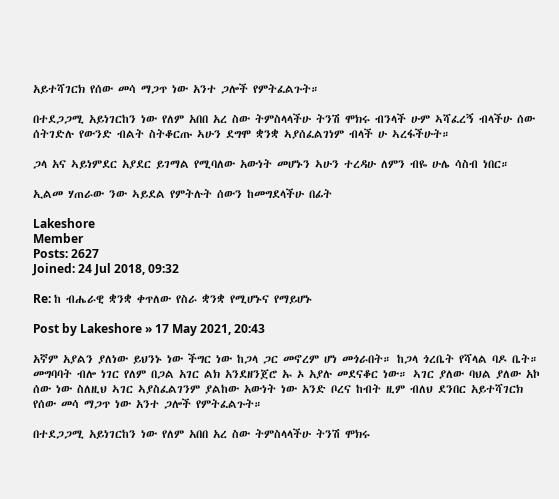አይተሻገርክ የሰው መሳ ማጋጥ ነው አንተ ጋሎች የምትፈልጉት።

በተደጋጋሚ አይነገርከን ነው የለም አበበ አረ ስው ትምስላላችሁ ትንሽ ሞክሩ ብንላች ሁም ኣሻፈረኝ ብላችሁ ሰው ሰትገድሉ የውንድ ብልት ስትቆርጡ ኣሁን ደግሞ ቋንቋ ኣያሰፈልገነም ብላች ሁ ኣረፋችሁት።

ጋላ አና ኣይነምደር አያደር ይገማል የሚባለው አውነት መሆኑን ኣሁን ተረዳሁ ለምን ብዬ ሁሌ ሳስብ ነበር።

ኢልመ ሃጠራው ንው ኣይደል የምትሉት ሰውን ከመግደላችሁ በፊት

Lakeshore
Member
Posts: 2627
Joined: 24 Jul 2018, 09:32

Re: ከ ብሔራዊ ቋንቋ ቀጥለው የስራ ቋንቋ የሚሆኑና የማይሆኑ

Post by Lakeshore » 17 May 2021, 20:43

አኛም አያልን ያለነው ይህንኑ ነው ችግር ነው ከጋላ ጋር መኖረም ሆነ መጎራበት። ከጋላ ጎረቤት የሻላል ባዶ ቤት። መግባባት ብሎ ነገር የለም በጋል አገር ልክ አንደዘንጀሮ ኡ ኦ አያሉ መደናቆር ነው። ኣገር ያለው ባህል ያለው አኮ ሰው ነው ስለዚህ ኣገር ኣያስፈልገንም ያልከው አውነት ነው አንድ ቦረና ከብት ዚም ብለህ ደንበር አይተሻገርክ የሰው መሳ ማጋጥ ነው አንተ ጋሎች የምትፈልጉት።

በተደጋጋሚ አይነገርከን ነው የለም አበበ አረ ስው ትምስላላችሁ ትንሽ ሞክሩ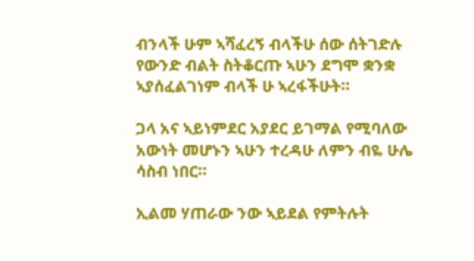ብንላች ሁም ኣሻፈረኝ ብላችሁ ሰው ሰትገድሉ የውንድ ብልት ስትቆርጡ ኣሁን ደግሞ ቋንቋ ኣያሰፈልገነም ብላች ሁ ኣረፋችሁት።

ጋላ አና ኣይነምደር አያደር ይገማል የሚባለው አውነት መሆኑን ኣሁን ተረዳሁ ለምን ብዬ ሁሌ ሳስብ ነበር።

ኢልመ ሃጠራው ንው ኣይደል የምትሉት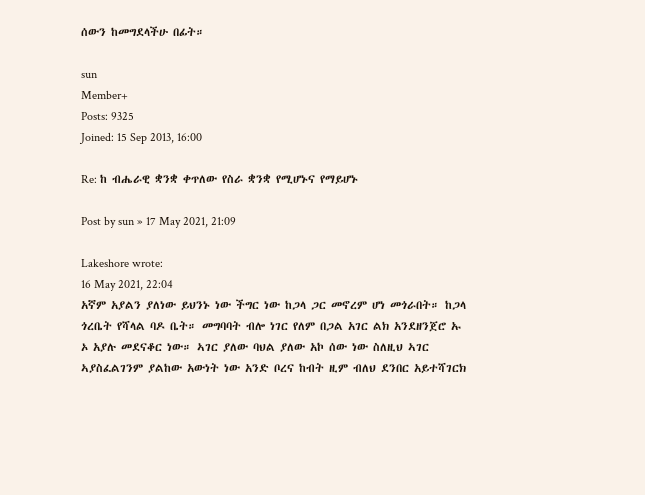ሰውን ከመግደላችሁ በፊት።

sun
Member+
Posts: 9325
Joined: 15 Sep 2013, 16:00

Re: ከ ብሔራዊ ቋንቋ ቀጥለው የስራ ቋንቋ የሚሆኑና የማይሆኑ

Post by sun » 17 May 2021, 21:09

Lakeshore wrote:
16 May 2021, 22:04
አኛም አያልን ያለነው ይህንኑ ነው ችግር ነው ከጋላ ጋር መኖረም ሆነ መጎራበት። ከጋላ ጎረቤት የሻላል ባዶ ቤት። መግባባት ብሎ ነገር የለም በጋል አገር ልክ አንደዘንጀሮ ኡ ኦ አያሉ መደናቆር ነው። ኣገር ያለው ባህል ያለው አኮ ሰው ነው ስለዚህ ኣገር ኣያስፈልገንም ያልከው አውነት ነው አንድ ቦረና ከብት ዚም ብለህ ደንበር አይተሻገርክ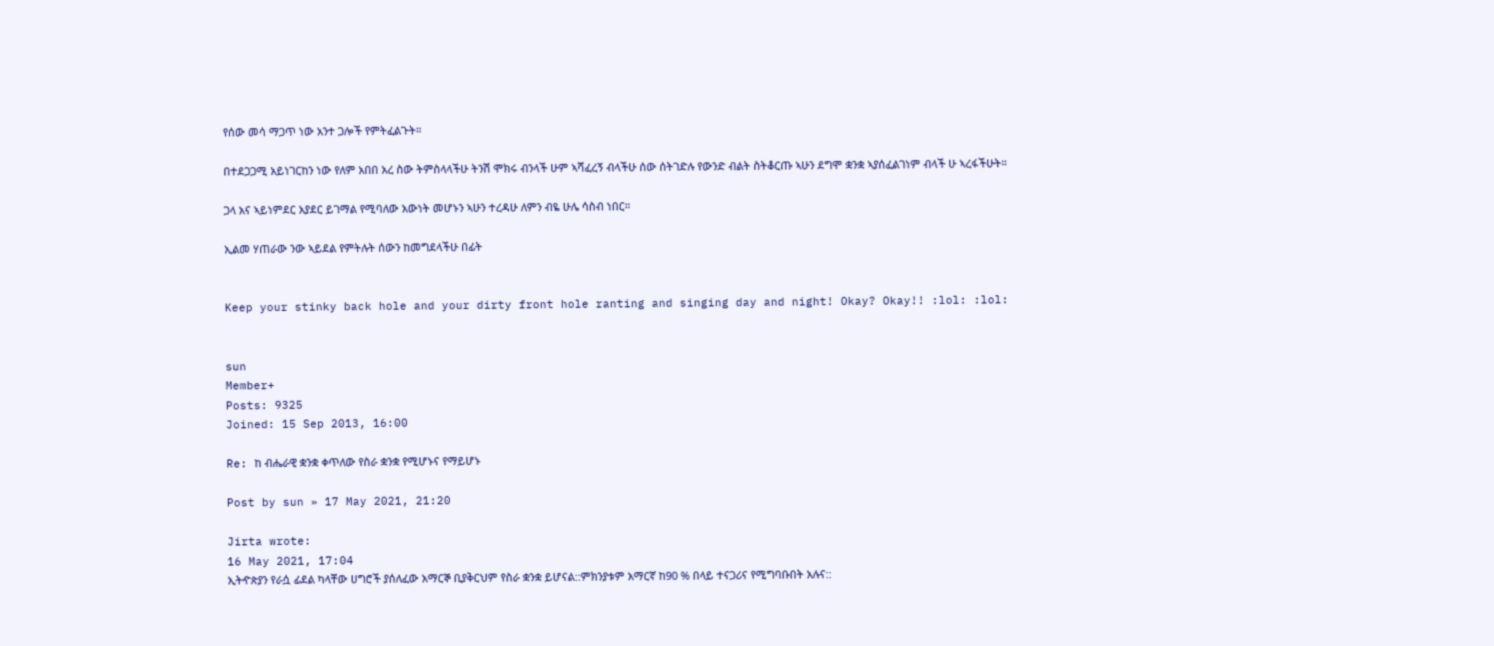የሰው መሳ ማጋጥ ነው አንተ ጋሎች የምትፈልጉት።

በተደጋጋሚ አይነገርከን ነው የለም አበበ አረ ስው ትምስላላችሁ ትንሽ ሞክሩ ብንላች ሁም ኣሻፈረኝ ብላችሁ ሰው ሰትገድሉ የውንድ ብልት ስትቆርጡ ኣሁን ደግሞ ቋንቋ ኣያሰፈልገነም ብላች ሁ ኣረፋችሁት።

ጋላ አና ኣይነምደር አያደር ይገማል የሚባለው አውነት መሆኑን ኣሁን ተረዳሁ ለምን ብዬ ሁሌ ሳስብ ነበር።

ኢልመ ሃጠራው ንው ኣይደል የምትሉት ሰውን ከመግደላችሁ በፊት


Keep your stinky back hole and your dirty front hole ranting and singing day and night! Okay? Okay!! :lol: :lol:


sun
Member+
Posts: 9325
Joined: 15 Sep 2013, 16:00

Re: ከ ብሔራዊ ቋንቋ ቀጥለው የስራ ቋንቋ የሚሆኑና የማይሆኑ

Post by sun » 17 May 2021, 21:20

Jirta wrote:
16 May 2021, 17:04
ኢትዯጵያን የራሷ ፊደል ካላቸው ሀግሮች ያሰለፈው አማርኞ ቢያቅርህም የስራ ቋንቋ ይሆናል::ምክንያቱም አማርኛ ከ90 % በላይ ተናጋሪና የሚግባቡበት አሉና::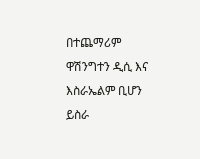በተጨማሪም ዋሽንግተን ዲሲ እና እስራኤልም ቢሆን ይስራ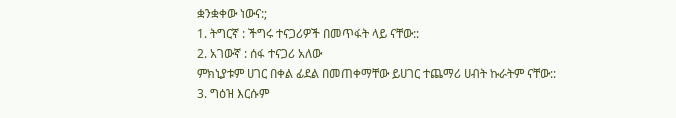ቋንቋቀው ነውና:;
1. ትግርኛ : ችግሩ ተናጋሪዎች በመጥፋት ላይ ናቸው::
2. አገውኛ : ሰፋ ተናጋሪ አለው
ምክኒያቱም ሀገር በቀል ፊደል በመጠቀማቸው ይሀገር ተጨማሪ ሀብት ኩራትም ናቸው::
3. ግዕዝ እርሱም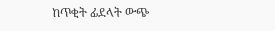ከጥቂት ፊደላት ውጭ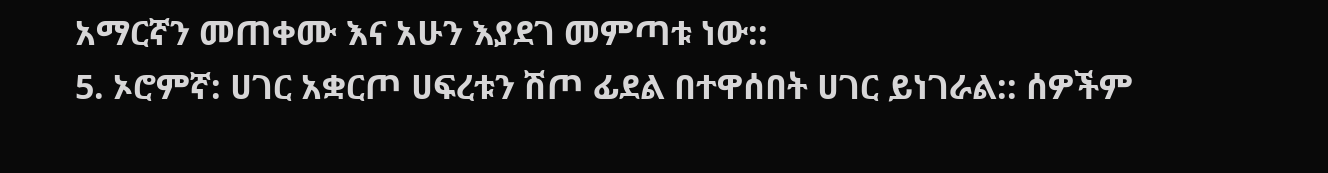አማርኛን መጠቀሙ እና አሁን እያደገ መምጣቱ ነው::
5. ኦሮምኛ: ሀገር አቋርጦ ሀፍረቱን ሽጦ ፊደል በተዋሰበት ሀገር ይነገራል:: ሰዎችም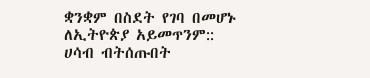ቋንቋም በስደት የገባ በመሆኑ ለኢትዮጵያ አይመጥንም::
ሀሳብ ብትሰጡበት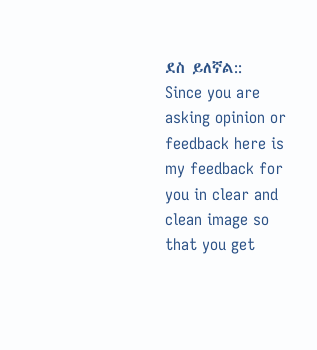ደስ ይለኛል::
Since you are asking opinion or feedback here is my feedback for you in clear and clean image so that you get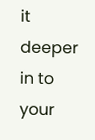it deeper in to your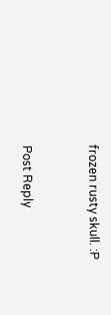frozen rusty skull. :P


Post Reply